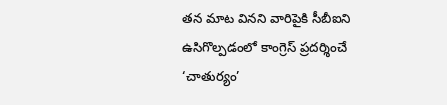తన మాట వినని వారిపైకి సీబీఐని ఉసిగొల్పడంలో కాంగ్రెస్ ప్రదర్శించే ‘చాతుర్యం’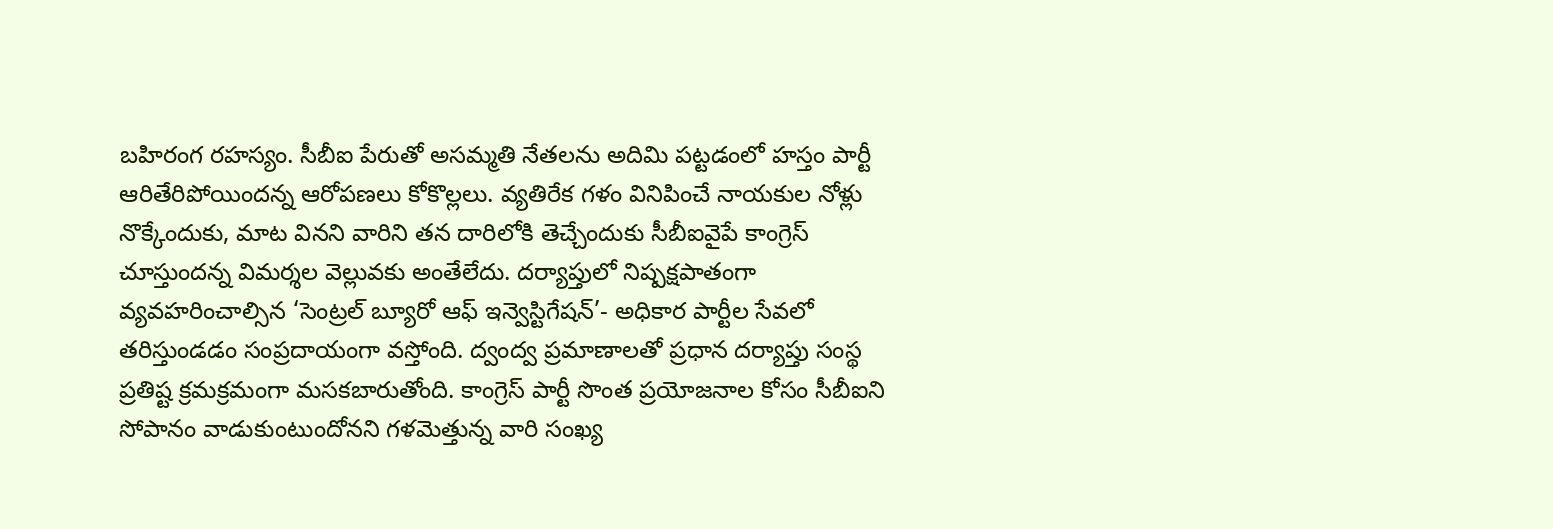బహిరంగ రహస్యం. సీబీఐ పేరుతో అసమ్మతి నేతలను అదిమి పట్టడంలో హస్తం పార్టీ ఆరితేరిపోయిందన్న ఆరోపణలు కోకొల్లలు. వ్యతిరేక గళం వినిపించే నాయకుల నోళ్లు నొక్కేందుకు, మాట వినని వారిని తన దారిలోకి తెచ్చేందుకు సీబీఐవైపే కాంగ్రెస్ చూస్తుందన్న విమర్శల వెల్లువకు అంతేలేదు. దర్యాప్తులో నిష్పక్షపాతంగా వ్యవహరించాల్సిన ‘సెంట్రల్ బ్యూరో ఆఫ్ ఇన్వెస్టిగేషన్’- అధికార పార్టీల సేవలో తరిస్తుండడం సంప్రదాయంగా వస్తోంది. ద్వంద్వ ప్రమాణాలతో ప్రధాన దర్యాప్తు సంస్థ ప్రతిష్ట క్రమక్రమంగా మసకబారుతోంది. కాంగ్రెస్ పార్టీ సొంత ప్రయోజనాల కోసం సీబీఐని సోపానం వాడుకుంటుందోనని గళమెత్తున్న వారి సంఖ్య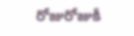రోజురోజుకీ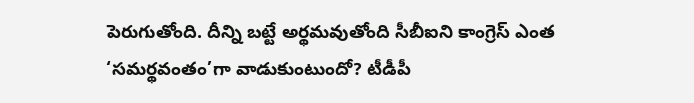పెరుగుతోంది. దీన్ని బట్టే అర్థమవుతోంది సీబీఐని కాంగ్రెస్ ఎంత ‘సమర్థవంతం’గా వాడుకుంటుందో? టీడీపీ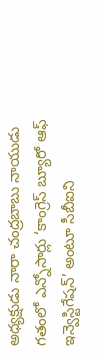అధ్యక్షుడు నారా చంద్రబాబు నాయుడు గతంలో ఎన్నోసార్లు ‘కాంగ్రెస్ బ్యూరో ఆఫ్ ఇన్వెస్టిగేషన్’ అంటూ సీబీఐని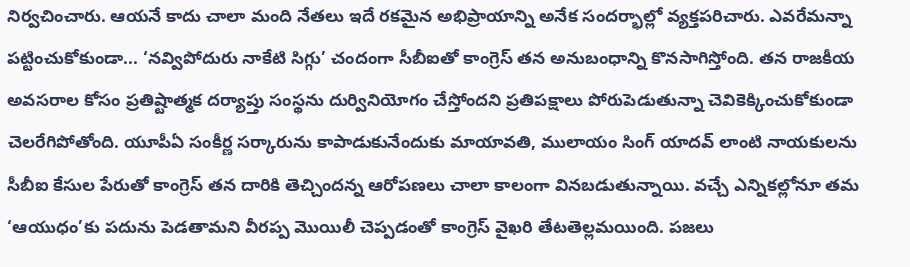నిర్వచించారు. ఆయనే కాదు చాలా మంది నేతలు ఇదే రకమైన అభిప్రాయాన్ని అనేక సందర్భాల్లో వ్యక్తపరిచారు. ఎవరేమన్నా పట్టించుకోకుండా... ‘నవ్విపోదురు నాకేటి సిగ్గు’ చందంగా సీబీఐతో కాంగ్రెస్ తన అనుబంధాన్ని కొనసాగిస్తోంది. తన రాజకీయ అవసరాల కోసం ప్రతిష్టాత్మక దర్యాప్తు సంస్థను దుర్వినియోగం చేస్తోందని ప్రతిపక్షాలు పోరుపెడుతున్నా చెవికెక్కించుకోకుండా చెలరేగిపోతోంది. యూపీఏ సంకీర్ణ సర్కారును కాపాడుకునేందుకు మాయావతి, ములాయం సింగ్ యాదవ్ లాంటి నాయకులను సీబీఐ కేసుల పేరుతో కాంగ్రెస్ తన దారికి తెచ్చిందన్న ఆరోపణలు చాలా కాలంగా వినబడుతున్నాయి. వచ్చే ఎన్నికల్లోనూ తమ ‘ఆయుధం’కు పదును పెడతామని వీరప్ప మొయిలీ చెప్పడంతో కాంగ్రెస్ వైఖరి తేటతెల్లమయింది. పజలు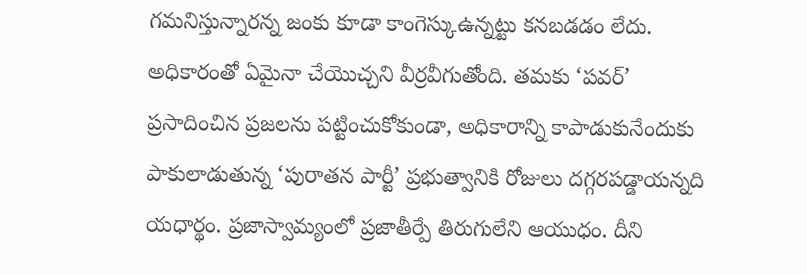గమనిస్తున్నారన్న జంకు కూడా కాంగెస్కుఉన్నట్టు కనబడడం లేదు. అధికారంతో ఏమైనా చేయొచ్చని వీర్రవీగుతోంది. తమకు ‘పవర్’ ప్రసాదించిన ప్రజలను పట్టించుకోకుండా, అధికారాన్ని కాపాడుకునేందుకు పాకులాడుతున్న ‘పురాతన పార్టీ’ ప్రభుత్వానికి రోజులు దగ్గరపడ్డాయన్నది యధార్థం. ప్రజాస్వామ్యంలో ప్రజాతీర్పే తిరుగులేని ఆయుధం. దీని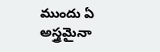ముందు ఏ అస్త్రమైనా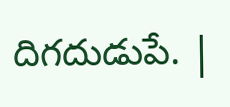దిగదుడుపే. |